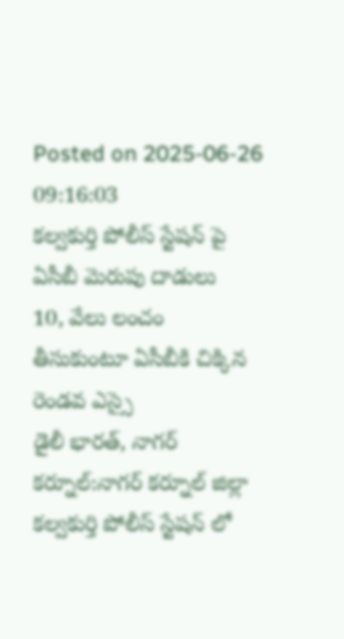Posted on 2025-06-26 09:16:03
కల్వకుర్తి పోలీస్ స్టేషన్ పై ఏసీబీ మెరుపు దాడులు
10, వేలు లంచం తీసుకుంటూ ఏసీబీకి చిక్కిన రెండవ ఎస్సై
డైలీ భారత్, నాగర్ కర్నూల్:నాగర్ కర్నూల్ జిల్లా కల్వకుర్తి పోలీస్ స్టేషన్ లో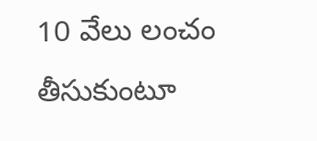10 వేలు లంచం తీసుకుంటూ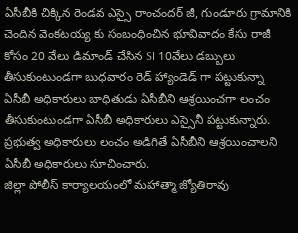ఏసీబీకి చిక్కిన రెండవ ఎస్సై రాంచందర్ జీ, గుండూరు గ్రామానికి చెందిన వెంకటయ్య కు సంబంధించిన భూవివాదం కేసు రాజీ కోసం 20 వేలు డిమాండ్ చేసిన SI 10వేలు డబ్బులు తీసుకుంటుండగా బుధవారం రెడ్ హ్యాండెడ్ గా పట్టుకున్నా ఏసీబీ అధికారులు బాధితుడు ఏసీబీని ఆశ్రయించగా లంచం తీసుకుంటుండగా ఏసీబీ అధికారులు ఎస్సైనీ పట్టుకున్నారు. ప్రభుత్వ అధికారులు లంచం అడిగితే ఏసీబీని ఆశ్రయించాలని ఏసీబీ అధికారులు సూచించారు.
జిల్లా పోలీస్ కార్యాలయంలో మహాత్మా జ్యోతిరావు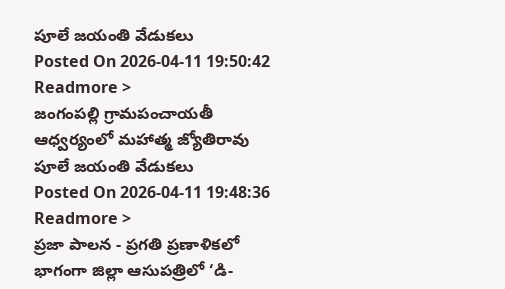పూలే జయంతి వేడుకలు
Posted On 2026-04-11 19:50:42
Readmore >
జంగంపల్లి గ్రామపంచాయతీ ఆధ్వర్యంలో మహాత్మ జ్యోతిరావు పూలే జయంతి వేడుకలు
Posted On 2026-04-11 19:48:36
Readmore >
ప్రజా పాలన - ప్రగతి ప్రణాళికలో భాగంగా జిల్లా ఆసుపత్రిలో ‘డి-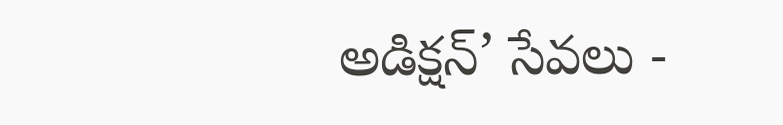అడిక్షన్’ సేవలు -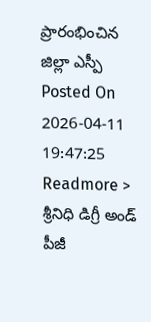ప్రారంభించిన జిల్లా ఎస్పీ
Posted On 2026-04-11 19:47:25
Readmore >
శ్రీనిధి డిగ్రీ అండ్ పీజీ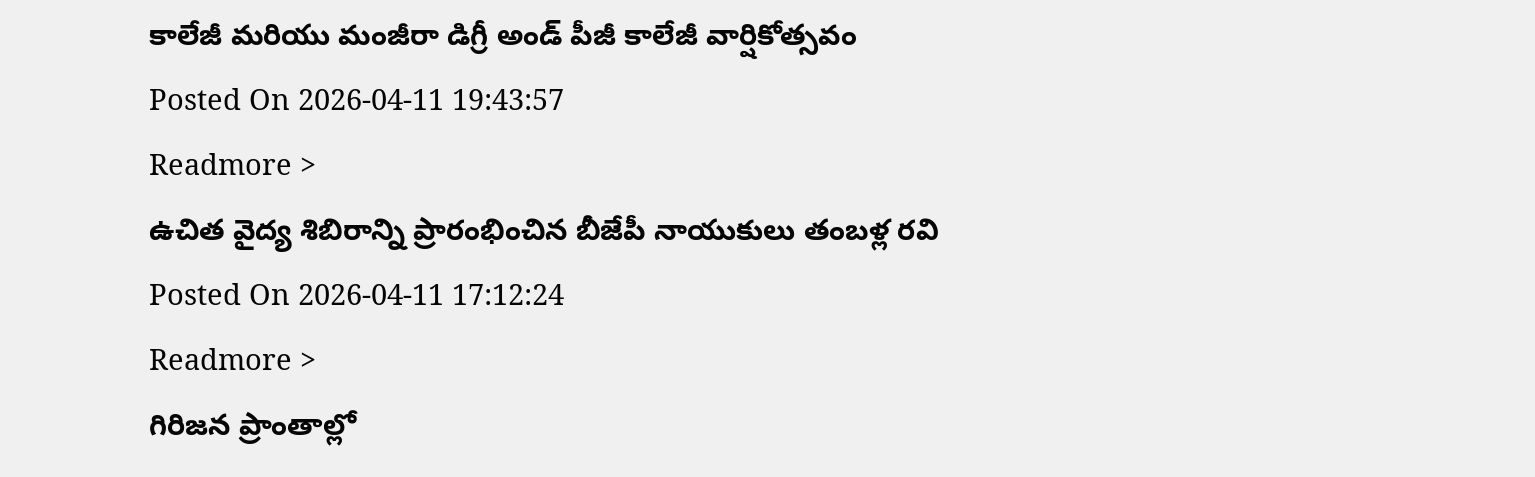కాలేజీ మరియు మంజీరా డిగ్రీ అండ్ పీజీ కాలేజీ వార్షికోత్సవం
Posted On 2026-04-11 19:43:57
Readmore >
ఉచిత వైద్య శిబిరాన్ని ప్రారంభించిన బీజేపీ నాయుకులు తంబళ్ల రవి
Posted On 2026-04-11 17:12:24
Readmore >
గిరిజన ప్రాంతాల్లో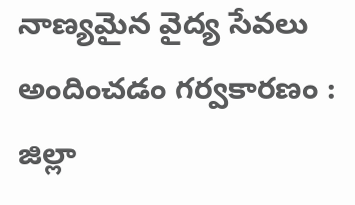నాణ్యమైన వైద్య సేవలు అందించడం గర్వకారణం : జిల్లా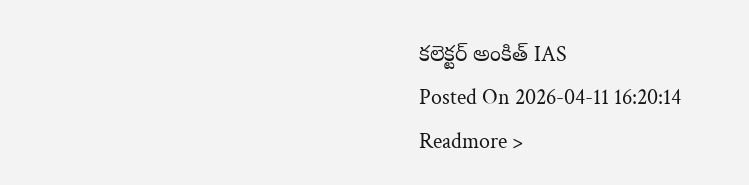కలెక్టర్ అంకిత్ IAS
Posted On 2026-04-11 16:20:14
Readmore >